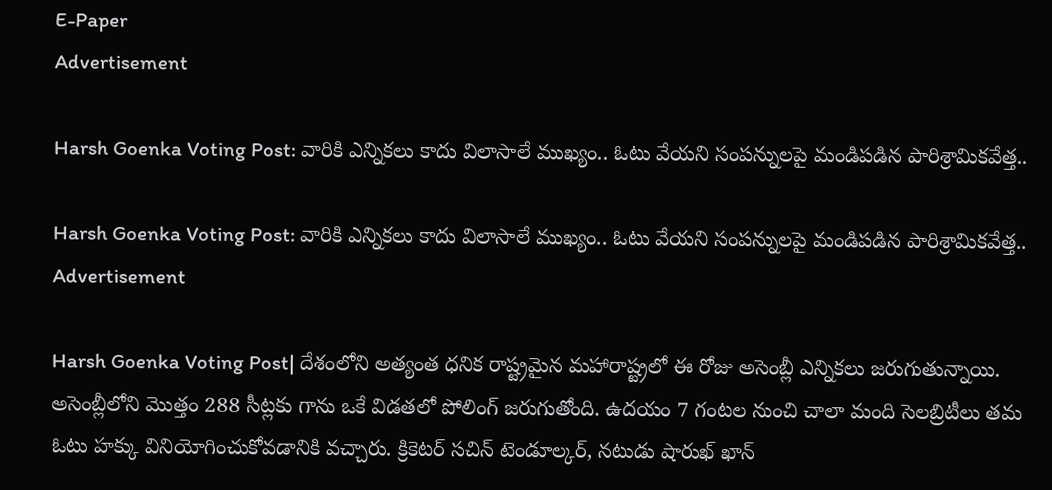E-Paper
Advertisement

Harsh Goenka Voting Post: వారికి ఎన్నికలు కాదు విలాసాలే ముఖ్యం.. ఓటు వేయని సంపన్నులపై మండిపడిన పారిశ్రామికవేత్త..

Harsh Goenka Voting Post: వారికి ఎన్నికలు కాదు విలాసాలే ముఖ్యం.. ఓటు వేయని సంపన్నులపై మండిపడిన పారిశ్రామికవేత్త..
Advertisement

Harsh Goenka Voting Post| దేశంలోని అత్యంత ధనిక రాష్ట్రమైన మహారాష్ట్రలో ఈ రోజు అసెంబ్లీ ఎన్నికలు జరుగుతున్నాయి. అసెంబ్లీలోని మొత్తం 288 సీట్లకు గాను ఒకే విడతలో పోలింగ్ జరుగుతోంది. ఉదయం 7 గంటల నుంచి చాలా మంది సెలబ్రిటీలు తమ ఓటు హక్కు వినియోగించుకోవడానికి వచ్చారు. క్రికెటర్ సచిన్ టెండూల్కర్, నటుడు షారుఖ్ ఖాన్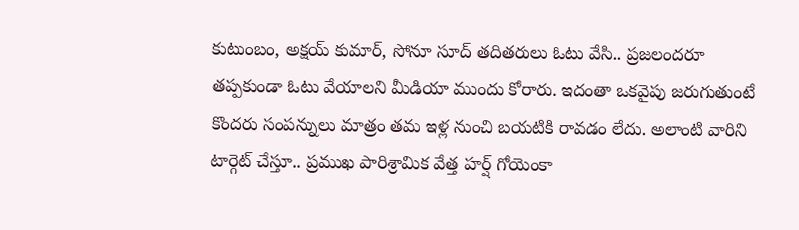కుటుంబం, అక్షయ్ కుమార్, సోనూ సూద్ తదితరులు ఓటు వేసి.. ప్రజలందరూ తప్పకుండా ఓటు వేయాలని మీడియా ముందు కోరారు. ఇదంతా ఒకవైపు జరుగుతుంటే కొందరు సంపన్నులు మాత్రం తమ ఇళ్ల నుంచి బయటికి రావడం లేదు. అలాంటి వారిని టార్గెట్ చేస్తూ.. ప్రముఖ పారిశ్రామిక వేత్త హర్ష్ గోయెంకా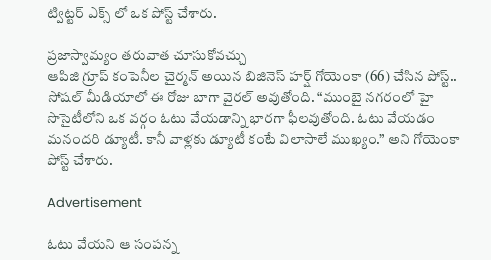ట్విట్టర్ ఎక్స్ లో ఒక పోస్ట్ చేశారు.

ప్రజాస్వామ్యం తరువాత చూసుకోవచ్చు
ఆపిజి గ్రూప్ కంపెనీల చైర్మన్ అయిన బిజినెస్ హర్ష్ గోయెంకా (66) చేసిన పోస్ట్.. సోషల్ మీడియాలో ఈ రోజు బాగా వైరల్ అవుతోంది. “ముంబై నగరంలో హై సొసైటీలోని ఒక వర్గం ఓటు వేయడాన్ని భారగా ఫీలవుతోంది. ఓటు వేయడం మనందరి డ్యూటీ. కానీ వాళ్లకు డ్యూటీ కంటే విలాసాలే ముఖ్యం.” అని గోయెంకా పోస్ట్ చేశారు.

Advertisement

ఓటు వేయని ఆ సంపన్న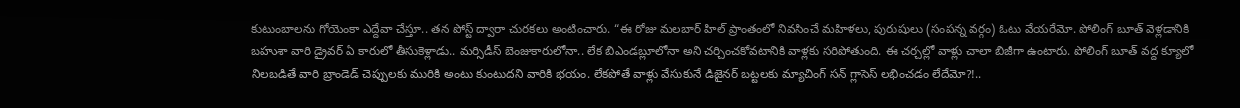కుటుంబాలను గోయెంకా ఎద్దేవా చేస్తూ.. తన పోస్ట్ ద్వారా చురకలు అంటించారు. “ఈ రోజు మలబార్ హిల్ ప్రాంతంలో నివసించే మహిళలు, పురుషులు (సంపన్న వర్గం) ఓటు వేయరేమో. పోలింగ్ బూత్ వెళ్లడానికి బహుశా వారి డ్రైవర్ ఏ కారులో తీసుకెళ్లాడు.. మర్సిడీస్ బెంజుకారులోనా.. లేక బిఎండబ్లూలోనా అని చర్చించకోవటానికి వాళ్లకు సరిపోతుంది. ఈ చర్చల్లో వాళ్లు చాలా బిజీగా ఉంటారు. పోలింగ్ బూత్ వద్ద క్యూలో నిలబడితే వారి బ్రాండెడ్ చెప్పులకు మురికి అంటు కుంటుదని వారికి భయం. లేకపోతే వాళ్లు వేసుకునే డిజైనర్ బట్టలకు మ్యాచింగ్ సన్ గ్లాసెస్ లభించడం లేదేమో?!..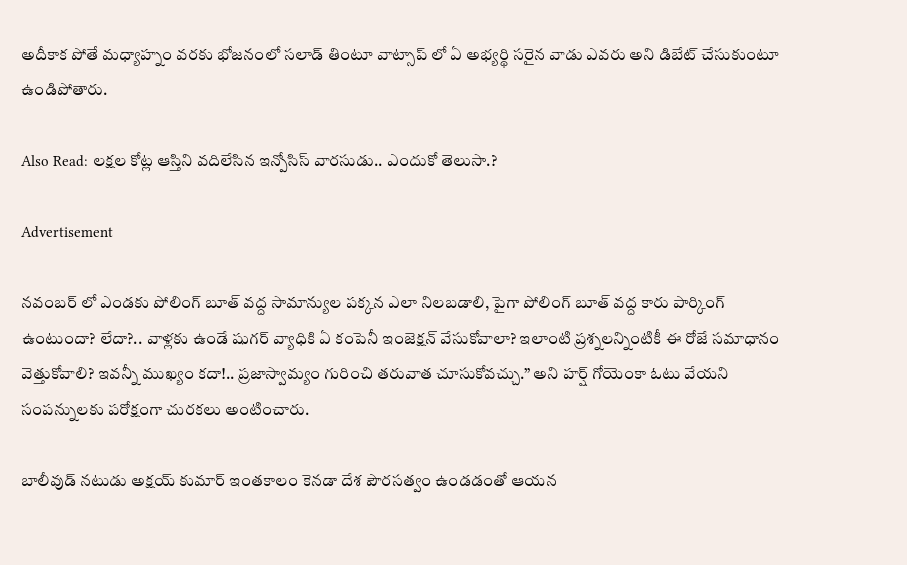అదీకాక పోతే మధ్యాహ్నం వరకు భోజనంలో సలాడ్ తింటూ వాట్సాప్ లో ఏ అభ్యర్థి సరైన వాడు ఎవరు అని డిబేట్ చేసుకుంటూ ఉండిపోతారు.

Also Read: లక్షల కోట్ల ఆస్తిని వదిలేసిన ఇన్పోసిస్ వారసుడు.. ఎందుకో తెలుసా.?

Advertisement

నవంబర్ లో ఎండకు పోలింగ్ బూత్ వద్ద సామాన్యుల పక్కన ఎలా నిలబడాలి, పైగా పోలింగ్ బూత్ వద్ద కారు పార్కింగ్ ఉంటుందా? లేదా?.. వాళ్లకు ఉండే షుగర్ వ్యాధికి ఏ కంపెనీ ఇంజెక్షన్ వేసుకోవాలా? ఇలాంటి ప్రశ్నలన్నింటికీ ఈ రోజే సమాధానం వెత్తుకోవాలి? ఇవన్నీ ముఖ్యం కదా!.. ప్రజాస్వామ్యం గురించి తరువాత చూసుకోవచ్చు.” అని హర్ష్ గోయెంకా ఓటు వేయని సంపన్నులకు పరోక్షంగా చురకలు అంటించారు.

బాలీవుడ్ నటుడు అక్షయ్ కుమార్ ఇంతకాలం కెనడా దేశ పౌరసత్వం ఉండడంతో ఆయన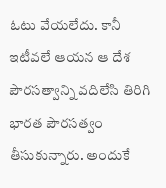ఓటు వేయలేదు. కానీ ఇటీవలే ఆయన ఆ దేశ పౌరసత్వాన్ని వదిలేసి తిరిగి భారత పౌరసత్వం తీసుకున్నారు. అందుకే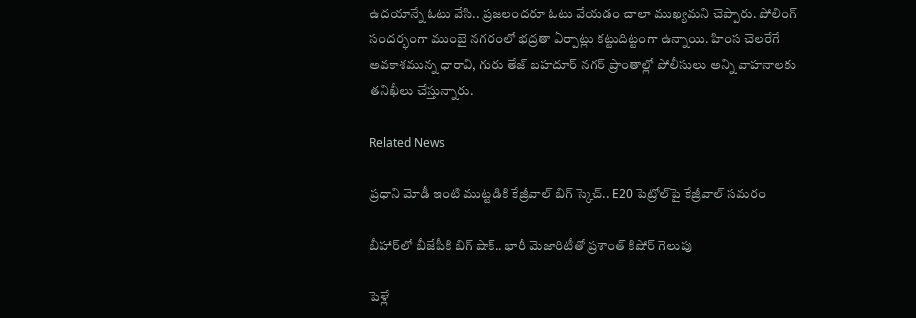ఉదయాన్నే ఓటు వేసి.. ప్రజలందరూ ఓటు వేయడం చాలా ముఖ్యమని చెప్పారు. పోలింగ్ సందర్భంగా ముంబై నగరంలో భద్రతా ఏర్పాట్లు కట్టుదిట్టంగా ఉన్నాయి. హింస చెలరేగే అవకాశమున్న ధారావి, గురు తేజ్ బహదూర్ నగర్ ప్రాంతాల్లో పోలీసులు అన్ని వాహనాలకు తనిఖీలు చేస్తున్నారు.

Related News

ప్రధాని మోడీ ఇంటి ముట్టడికి కేజ్రీవాల్ బిగ్ స్కెచ్.. E20 పెట్రోల్‌పై కేజ్రీవాల్ సమరం

బీహార్‌లో బీజేపీకి బిగ్ షాక్.. భారీ మెజారిటీతో ప్రశాంత్ కిషోర్ గెలుపు

పెళ్లే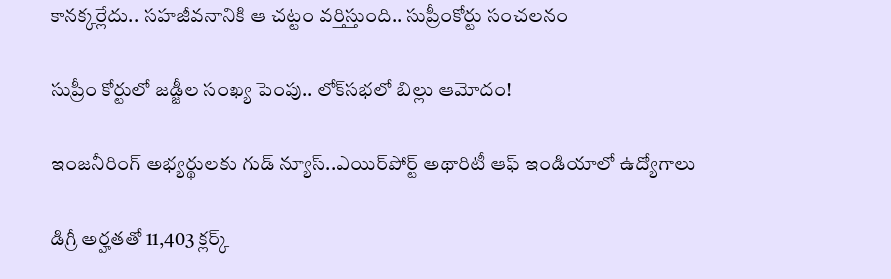కానక్కర్లేదు.. సహజీవనానికి ఆ చట్టం వర్తిస్తుంది.. సుప్రీంకోర్టు సంచలనం

సుప్రీం కోర్టులో జడ్జీల సంఖ్య పెంపు.. లోక్‌సభలో బిల్లు ఆమోదం!

ఇంజనీరింగ్ అభ్యర్థులకు గుడ్ న్యూస్..ఎయిర్‌పోర్ట్ అథారిటీ ఆఫ్ ఇండియాలో ఉద్యోగాలు

డిగ్రీ అర్హతతో 11,403 క్లర్క్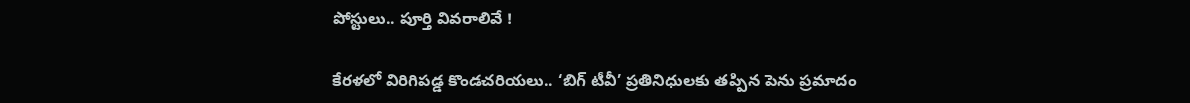పోస్టులు.. పూర్తి వివరాలివే !

కేరళలో విరిగిపడ్డ కొండచరియలు.. ‘బిగ్ టీవీ’ ప్రతినిధులకు తప్పిన పెను ప్రమాదం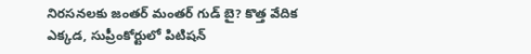నిరసనలకు జంతర్ మంతర్ గుడ్ బై? కొత్త వేదిక ఎక్కడ, సుప్రీంకోర్టులో పిటిషన్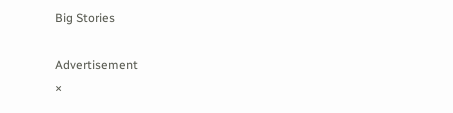Big Stories

Advertisement
×